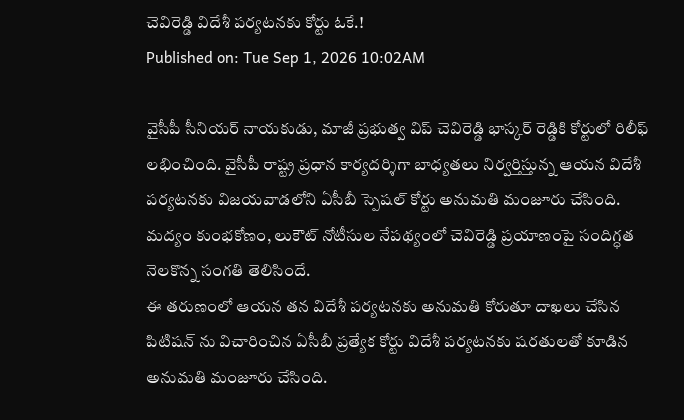చెవిరెడ్డి విదేశీ పర్యటనకు కోర్టు ఓకే.!
Published on: Tue Sep 1, 2026 10:02AM

వైసీపీ సీనియర్ నాయకుడు, మాజీ ప్రభుత్వ విప్ చెవిరెడ్డి భాస్కర్ రెడ్డికి కోర్టులో రిలీఫ్ లభించింది. వైసీపీ రాష్ట్ర ప్రధాన కార్యదర్శిగా బాధ్యతలు నిర్వర్తిస్తున్న ఆయన విదేశీ పర్యటనకు విజయవాడలోని ఏసీబీ స్పెషల్ కోర్టు అనుమతి మంజూరు చేసింది. మద్యం కుంభకోణం, లుకౌట్ నోటీసుల నేపథ్యంలో చెవిరెడ్డి ప్రయాణంపై సందిగ్ధత నెలకొన్న సంగతి తెలిసిందే.
ఈ తరుణంలో ఆయన తన విదేశీ పర్యటనకు అనుమతి కోరుతూ దాఖలు చేసిన పిటిషన్ ను విచారించిన ఏసీబీ ప్రత్యేక కోర్టు విదేశీ పర్యటనకు షరతులతో కూడిన అనుమతి మంజూరు చేసింది.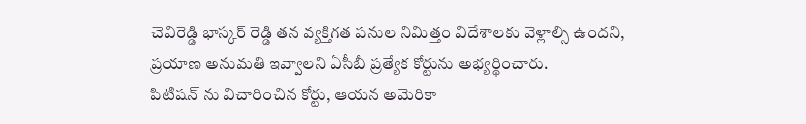చెవిరెడ్డి భాస్కర్ రెడ్డి తన వ్యక్తిగత పనుల నిమిత్తం విదేశాలకు వెళ్లాల్సి ఉందని, ప్రయాణ అనుమతి ఇవ్వాలని ఏసీబీ ప్రత్యేక కోర్టును అభ్యర్థించారు.
పిటిషన్ ను విచారించిన కోర్టు, ఆయన అమెరికా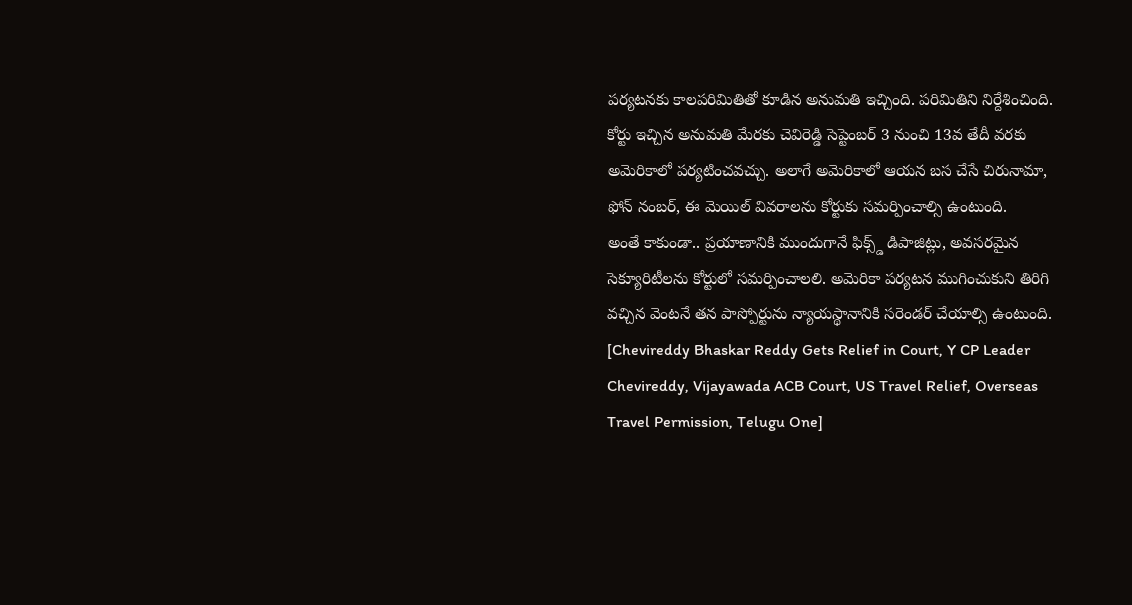పర్యటనకు కాలపరిమితితో కూడిన అనుమతి ఇచ్చింది. పరిమితిని నిర్దేశించింది. కోర్టు ఇచ్చిన అనుమతి మేరకు చెవిరెడ్డి సెప్టెంబర్ 3 నుంచి 13వ తేదీ వరకు అమెరికాలో పర్యటించవచ్చు. అలాగే అమెరికాలో ఆయన బస చేసే చిరునామా, ఫోన్ నంబర్, ఈ మెయిల్ వివరాలను కోర్టుకు సమర్పించాల్సి ఉంటుంది.
అంతే కాకుండా.. ప్రయాణానికి ముందుగానే ఫిక్స్డ్ డిపాజిట్లు, అవసరమైన సెక్యూరిటీలను కోర్టులో సమర్పించాలలి. అమెరికా పర్యటన ముగించుకుని తిరిగి వచ్చిన వెంటనే తన పాస్పోర్టును న్యాయస్థానానికి సరెండర్ చేయాల్సి ఉంటుంది.
[Chevireddy Bhaskar Reddy Gets Relief in Court, Y CP Leader Chevireddy, Vijayawada ACB Court, US Travel Relief, Overseas Travel Permission, Telugu One]